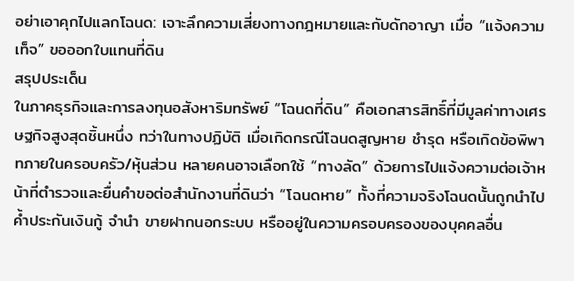อย่าเอาคุกไปแลกโฉนด: เจาะลึกความเสี่ยงทางกฎหมายและกับดักอาญา เมื่อ “แจ้งความเท็จ” ขอออกใบแทนที่ดิน
สรุปประเด็น
ในภาคธุรกิจและการลงทุนอสังหาริมทรัพย์ “โฉนดที่ดิน” คือเอกสารสิทธิ์ที่มีมูลค่าทางเศรษฐกิจสูงสุดชิ้นหนึ่ง ทว่าในทางปฏิบัติ เมื่อเกิดกรณีโฉนดสูญหาย ชำรุด หรือเกิดข้อพิพาทภายในครอบครัว/หุ้นส่วน หลายคนอาจเลือกใช้ “ทางลัด” ด้วยการไปแจ้งความต่อเจ้าหน้าที่ตำรวจและยื่นคำขอต่อสำนักงานที่ดินว่า “โฉนดหาย” ทั้งที่ความจริงโฉนดนั้นถูกนำไปค้ำประกันเงินกู้ จำนำ ขายฝากนอกระบบ หรืออยู่ในความครอบครองของบุคคลอื่น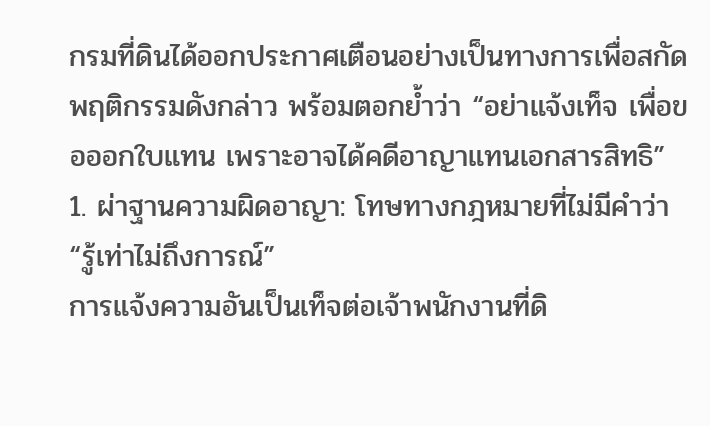กรมที่ดินได้ออกประกาศเตือนอย่างเป็นทางการเพื่อสกัดพฤติกรรมดังกล่าว พร้อมตอกย้ำว่า “อย่าแจ้งเท็จ เพื่อขอออกใบแทน เพราะอาจได้คดีอาญาแทนเอกสารสิทธิ”
1. ผ่าฐานความผิดอาญา: โทษทางกฎหมายที่ไม่มีคำว่า “รู้เท่าไม่ถึงการณ์”
การแจ้งความอันเป็นเท็จต่อเจ้าพนักงานที่ดิ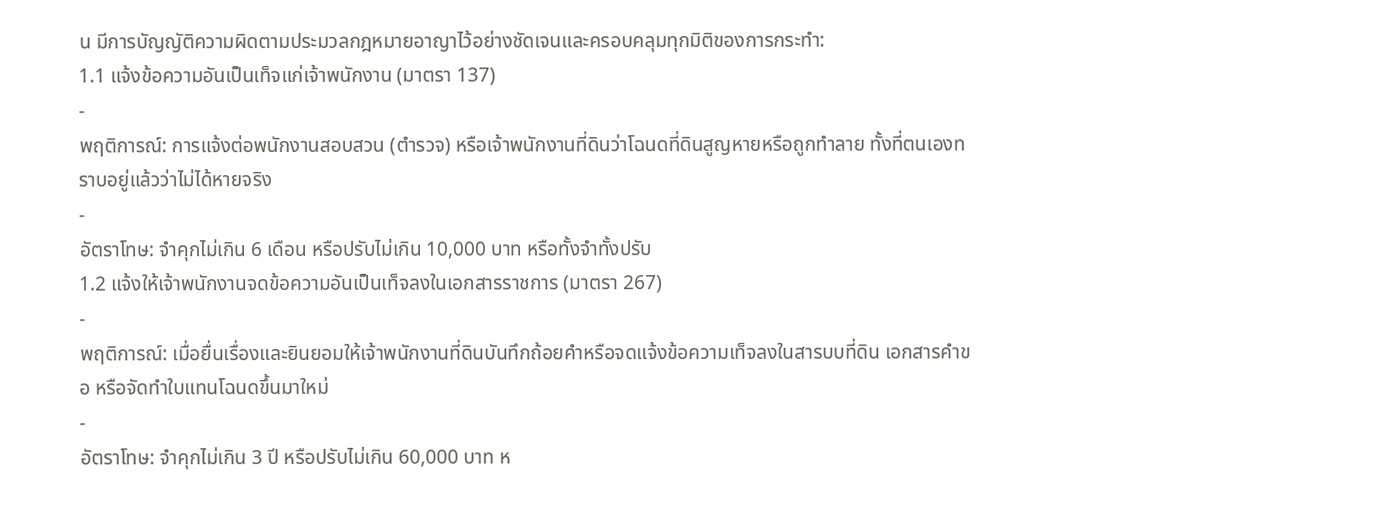น มีการบัญญัติความผิดตามประมวลกฎหมายอาญาไว้อย่างชัดเจนและครอบคลุมทุกมิติของการกระทำ:
1.1 แจ้งข้อความอันเป็นเท็จแก่เจ้าพนักงาน (มาตรา 137)
-
พฤติการณ์: การแจ้งต่อพนักงานสอบสวน (ตำรวจ) หรือเจ้าพนักงานที่ดินว่าโฉนดที่ดินสูญหายหรือถูกทำลาย ทั้งที่ตนเองทราบอยู่แล้วว่าไม่ได้หายจริง
-
อัตราโทษ: จำคุกไม่เกิน 6 เดือน หรือปรับไม่เกิน 10,000 บาท หรือทั้งจำทั้งปรับ
1.2 แจ้งให้เจ้าพนักงานจดข้อความอันเป็นเท็จลงในเอกสารราชการ (มาตรา 267)
-
พฤติการณ์: เมื่อยื่นเรื่องและยินยอมให้เจ้าพนักงานที่ดินบันทึกถ้อยคำหรือจดแจ้งข้อความเท็จลงในสารบบที่ดิน เอกสารคำขอ หรือจัดทำใบแทนโฉนดขึ้นมาใหม่
-
อัตราโทษ: จำคุกไม่เกิน 3 ปี หรือปรับไม่เกิน 60,000 บาท ห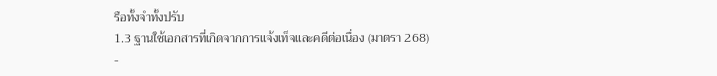รือทั้งจำทั้งปรับ
1.3 ฐานใช้เอกสารที่เกิดจากการแจ้งเท็จและคดีต่อเนื่อง (มาตรา 268)
-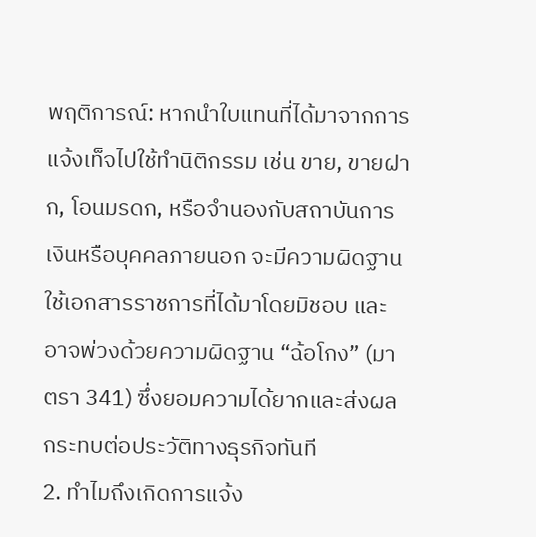พฤติการณ์: หากนำใบแทนที่ได้มาจากการแจ้งเท็จไปใช้ทำนิติกรรม เช่น ขาย, ขายฝาก, โอนมรดก, หรือจำนองกับสถาบันการเงินหรือบุคคลภายนอก จะมีความผิดฐานใช้เอกสารราชการที่ได้มาโดยมิชอบ และอาจพ่วงด้วยความผิดฐาน “ฉ้อโกง” (มาตรา 341) ซึ่งยอมความได้ยากและส่งผลกระทบต่อประวัติทางธุรกิจทันที
2. ทำไมถึงเกิดการแจ้ง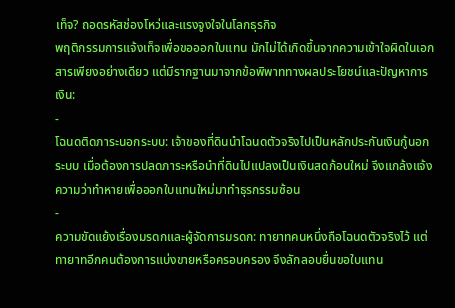เท็จ? ถอดรหัสช่องโหว่และแรงจูงใจในโลกธุรกิจ
พฤติกรรมการแจ้งเท็จเพื่อขอออกใบแทน มักไม่ได้เกิดขึ้นจากความเข้าใจผิดในเอกสารเพียงอย่างเดียว แต่มีรากฐานมาจากข้อพิพาททางผลประโยชน์และปัญหาการเงิน:
-
โฉนดติดภาระนอกระบบ: เจ้าของที่ดินนำโฉนดตัวจริงไปเป็นหลักประกันเงินกู้นอกระบบ เมื่อต้องการปลดภาระหรือนำที่ดินไปแปลงเป็นเงินสดก้อนใหม่ จึงแกล้งแจ้งความว่าทำหายเพื่อออกใบแทนใหม่มาทำธุรกรรมซ้อน
-
ความขัดแย้งเรื่องมรดกและผู้จัดการมรดก: ทายาทคนหนึ่งถือโฉนดตัวจริงไว้ แต่ทายาทอีกคนต้องการแบ่งขายหรือครอบครอง จึงลักลอบยื่นขอใบแทน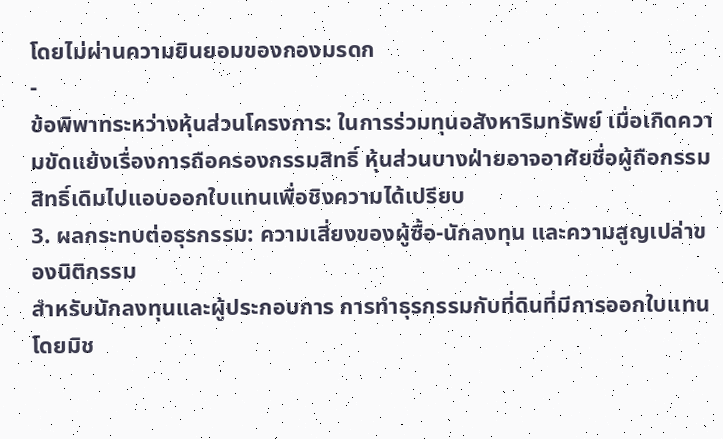โดยไม่ผ่านความยินยอมของกองมรดก
-
ข้อพิพาทระหว่างหุ้นส่วนโครงการ: ในการร่วมทุนอสังหาริมทรัพย์ เมื่อเกิดความขัดแย้งเรื่องการถือครองกรรมสิทธิ์ หุ้นส่วนบางฝ่ายอาจอาศัยชื่อผู้ถือกรรมสิทธิ์เดิมไปแอบออกใบแทนเพื่อชิงความได้เปรียบ
3. ผลกระทบต่อธุรกรรม: ความเสี่ยงของผู้ซื้อ-นักลงทุน และความสูญเปล่าของนิติกรรม
สำหรับนักลงทุนและผู้ประกอบการ การทำธุรกรรมกับที่ดินที่มีการออกใบแทนโดยมิช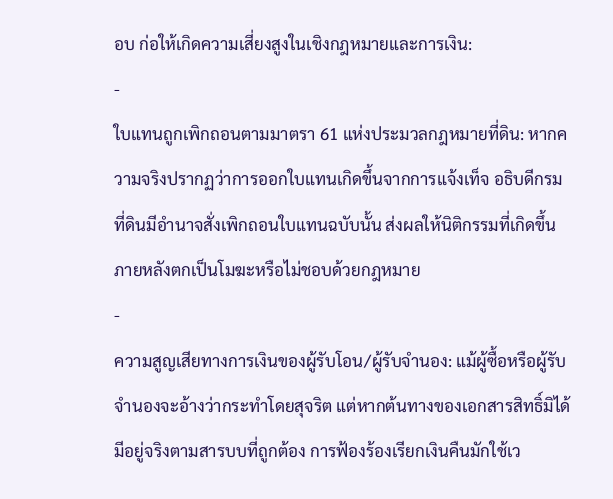อบ ก่อให้เกิดความเสี่ยงสูงในเชิงกฎหมายและการเงิน:
-
ใบแทนถูกเพิกถอนตามมาตรา 61 แห่งประมวลกฎหมายที่ดิน: หากความจริงปรากฏว่าการออกใบแทนเกิดขึ้นจากการแจ้งเท็จ อธิบดีกรมที่ดินมีอำนาจสั่งเพิกถอนใบแทนฉบับนั้น ส่งผลให้นิติกรรมที่เกิดขึ้นภายหลังตกเป็นโมฆะหรือไม่ชอบด้วยกฎหมาย
-
ความสูญเสียทางการเงินของผู้รับโอน/ผู้รับจำนอง: แม้ผู้ซื้อหรือผู้รับจำนองจะอ้างว่ากระทำโดยสุจริต แต่หากต้นทางของเอกสารสิทธิ์มิได้มีอยู่จริงตามสารบบที่ถูกต้อง การฟ้องร้องเรียกเงินคืนมักใช้เว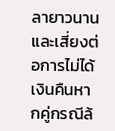ลายาวนานและเสี่ยงต่อการไม่ได้เงินคืนหากคู่กรณีล้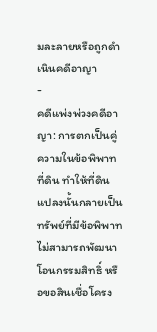มละลายหรือถูกดำเนินคดีอาญา
-
คดีแพ่งพ่วงคดีอาญา: การตกเป็นคู่ความในข้อพิพาทที่ดิน ทำให้ที่ดินแปลงนั้นกลายเป็นทรัพย์ที่มีข้อพิพาท ไม่สามารถพัฒนา โอนกรรมสิทธิ์ หรือขอสินเชื่อโครง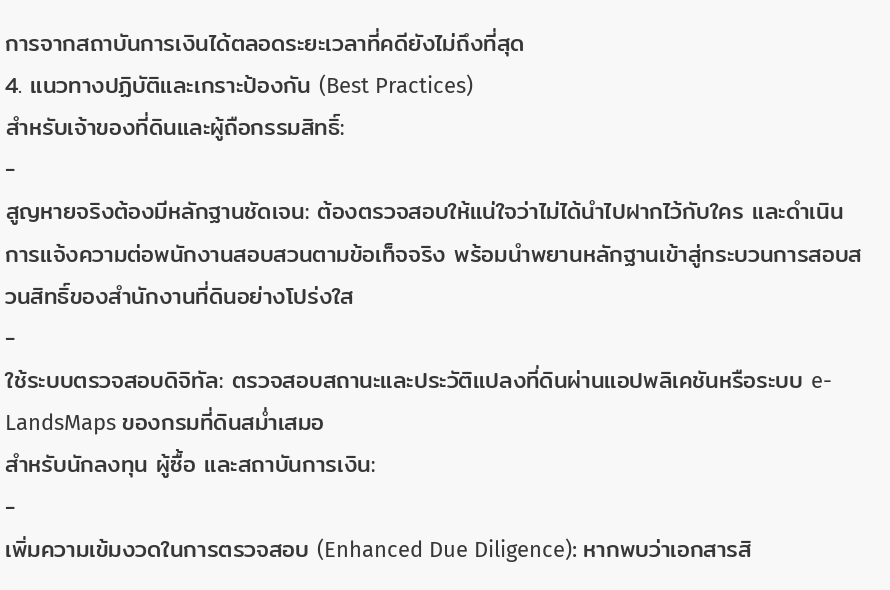การจากสถาบันการเงินได้ตลอดระยะเวลาที่คดียังไม่ถึงที่สุด
4. แนวทางปฏิบัติและเกราะป้องกัน (Best Practices)
สำหรับเจ้าของที่ดินและผู้ถือกรรมสิทธิ์:
-
สูญหายจริงต้องมีหลักฐานชัดเจน: ต้องตรวจสอบให้แน่ใจว่าไม่ได้นำไปฝากไว้กับใคร และดำเนินการแจ้งความต่อพนักงานสอบสวนตามข้อเท็จจริง พร้อมนำพยานหลักฐานเข้าสู่กระบวนการสอบสวนสิทธิ์ของสำนักงานที่ดินอย่างโปร่งใส
-
ใช้ระบบตรวจสอบดิจิทัล: ตรวจสอบสถานะและประวัติแปลงที่ดินผ่านแอปพลิเคชันหรือระบบ e-LandsMaps ของกรมที่ดินสม่ำเสมอ
สำหรับนักลงทุน ผู้ซื้อ และสถาบันการเงิน:
-
เพิ่มความเข้มงวดในการตรวจสอบ (Enhanced Due Diligence): หากพบว่าเอกสารสิ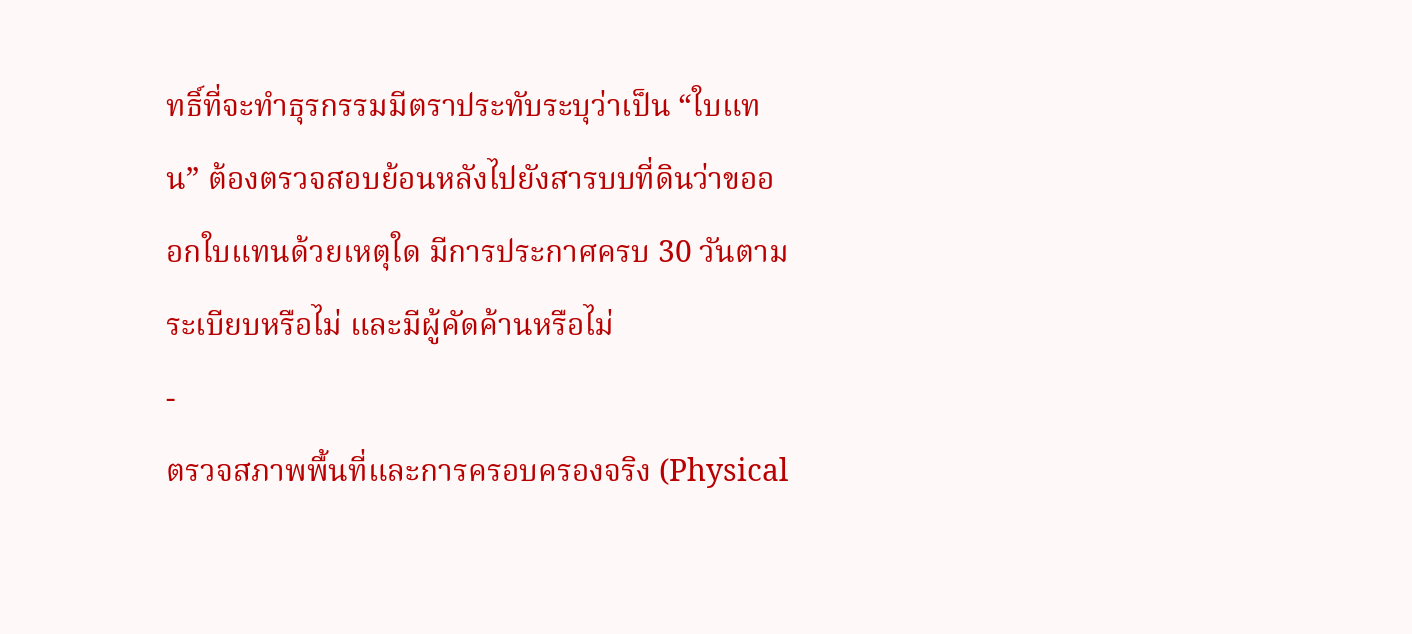ทธิ์ที่จะทำธุรกรรมมีตราประทับระบุว่าเป็น “ใบแทน” ต้องตรวจสอบย้อนหลังไปยังสารบบที่ดินว่าขอออกใบแทนด้วยเหตุใด มีการประกาศครบ 30 วันตามระเบียบหรือไม่ และมีผู้คัดค้านหรือไม่
-
ตรวจสภาพพื้นที่และการครอบครองจริง (Physical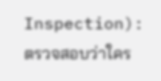Inspection): ตรวจสอบว่าใคร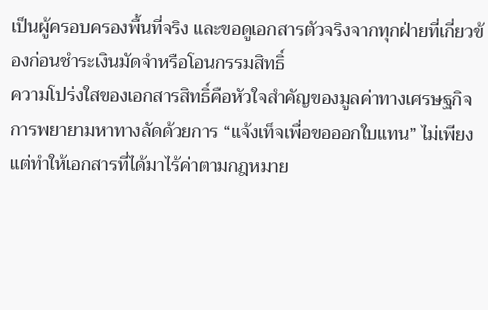เป็นผู้ครอบครองพื้นที่จริง และขอดูเอกสารตัวจริงจากทุกฝ่ายที่เกี่ยวข้องก่อนชำระเงินมัดจำหรือโอนกรรมสิทธิ์
ความโปร่งใสของเอกสารสิทธิ์คือหัวใจสำคัญของมูลค่าทางเศรษฐกิจ การพยายามหาทางลัดด้วยการ “แจ้งเท็จเพื่อขอออกใบแทน” ไม่เพียงแต่ทำให้เอกสารที่ได้มาไร้ค่าตามกฎหมาย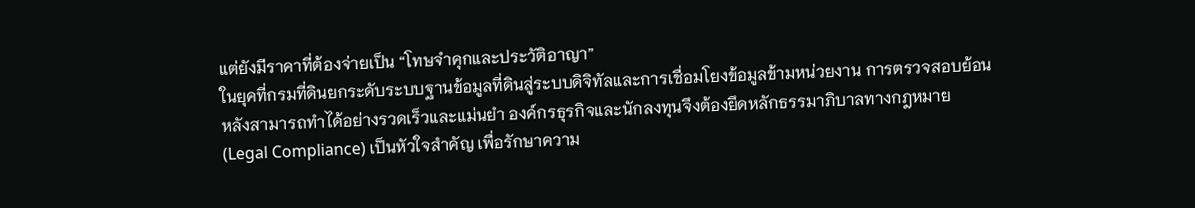แต่ยังมีราคาที่ต้องจ่ายเป็น “โทษจำคุกและประวัติอาญา”
ในยุคที่กรมที่ดินยกระดับระบบฐานข้อมูลที่ดินสู่ระบบดิจิทัลและการเชื่อมโยงข้อมูลข้ามหน่วยงาน การตรวจสอบย้อนหลังสามารถทำได้อย่างรวดเร็วและแม่นยำ องค์กรธุรกิจและนักลงทุนจึงต้องยึดหลักธรรมาภิบาลทางกฎหมาย (Legal Compliance) เป็นหัวใจสำคัญ เพื่อรักษาความ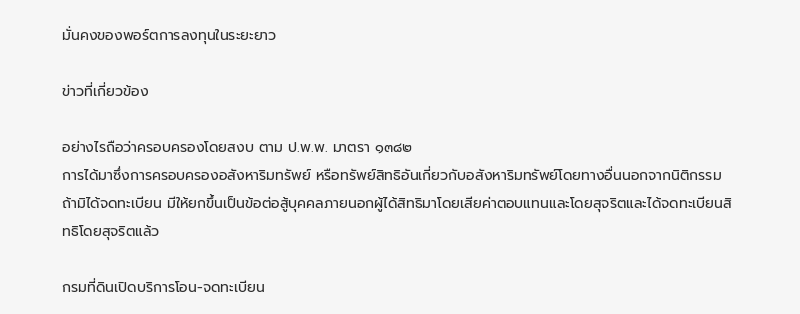มั่นคงของพอร์ตการลงทุนในระยะยาว

ข่าวที่เกี่ยวข้อง

อย่างไรถือว่าครอบครองโดยสงบ ตาม ป.พ.พ. มาตรา ๑๓๘๒
การได้มาซึ่งการครอบครองอสังหาริมทรัพย์ หรือทรัพย์สิทธิอันเกี่ยวกับอสังหาริมทรัพย์โดยทางอื่นนอกจากนิติกรรมถ้ามิได้จดทะเบียน มีให้ยกขึ้นเป็นข้อต่อสู้บุคคลภายนอกผู้ได้สิทธิมาโดยเสียค่าตอบแทนและโดยสุจริตและได้จดทะเบียนสิทธิโดยสุจริตแล้ว

กรมที่ดินเปิดบริการโอน-จดทะเบียน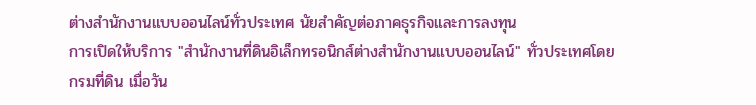ต่างสำนักงานแบบออนไลน์ทั่วประเทศ นัยสำคัญต่อภาคธุรกิจและการลงทุน
การเปิดให้บริการ "สำนักงานที่ดินอิเล็กทรอนิกส์ต่างสำนักงานแบบออนไลน์" ทั่วประเทศโดยกรมที่ดิน เมื่อวัน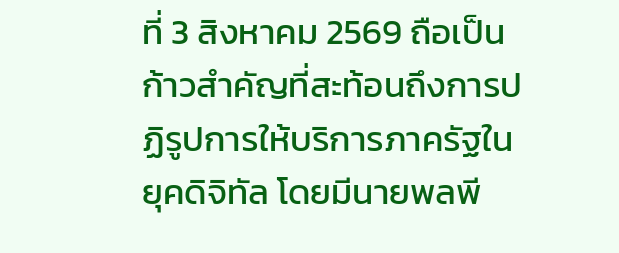ที่ 3 สิงหาคม 2569 ถือเป็นก้าวสำคัญที่สะท้อนถึงการปฏิรูปการให้บริการภาครัฐในยุคดิจิทัล โดยมีนายพลพี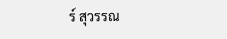ร์ สุวรรณ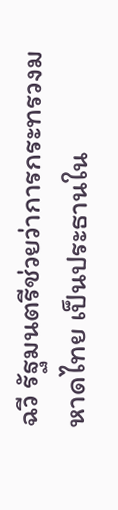ฉวี รัฐมนตรีช่วยว่าการกระทรวงมหาดไทย เป็นประธานใน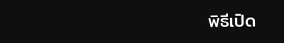พิธีเปิด